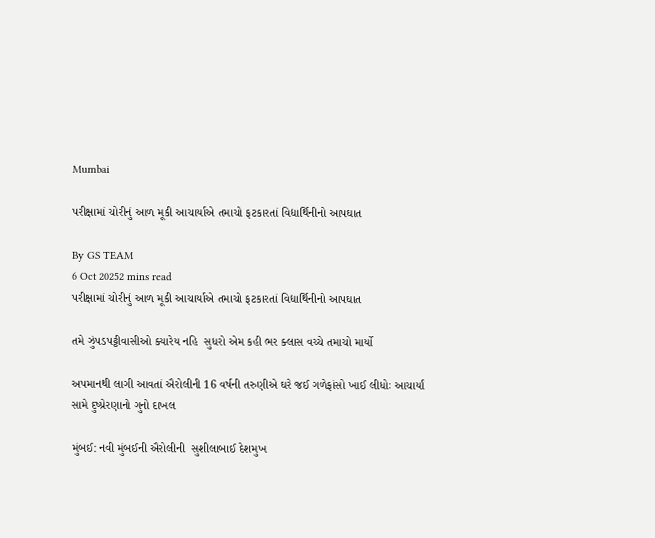Mumbai

પરીક્ષામાં ચોરીનું આળ મૂકી આચાર્યાએ તમાચો ફટકારતાં વિદ્યાર્થિનીનો આપઘાત

By GS TEAM
6 Oct 20252 mins read
પરીક્ષામાં ચોરીનું આળ મૂકી આચાર્યાએ તમાચો ફટકારતાં વિદ્યાર્થિનીનો આપઘાત

તમે ઝુંપડપટ્ટીવાસીઓ ક્યારેય નહિ  સુધરો એમ કહી ભર ક્લાસ વચ્ચે તમાચો માર્યો

અપમાનથી લાગી આવતાં ઐરોલીની 16 વર્ષની તરુણીએ ઘરે જઈ ગળેફાંસો ખાઈ લીધોઃ આચાર્યાં સામે દુષ્પ્રેરણાનો ગુનો દાખલ

મુંબઈ: નવી મુંબઈની ઐરોલીની  સુશીલાબાઈ દેશમુખ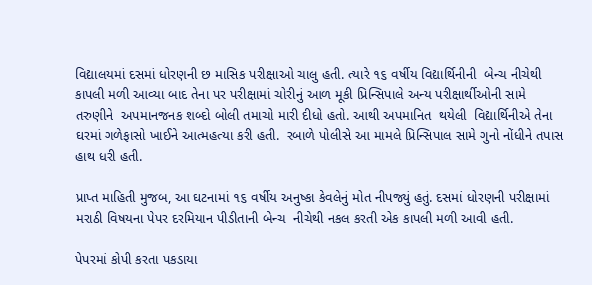વિદ્યાલયમાં દસમાં ધોરણની છ માસિક પરીક્ષાઓ ચાલુ હતી. ત્યારે ૧૬ વર્ષીય વિદ્યાર્થિનીની  બેન્ચ નીચેથી કાપલી મળી આવ્યા બાદ તેના પર પરીક્ષામાં ચોરીનું આળ મૂકી પ્રિન્સિપાલે અન્ય પરીક્ષાર્થીઓની સામે તરુણીને  અપમાનજનક શબ્દો બોલી તમાચો મારી દીધો હતો. આથી અપમાનિત  થયેલી  વિદ્યાર્થિનીએ તેના ઘરમાં ગળેફાસો ખાઈને આત્મહત્યા કરી હતી.  રબાળે પોલીસે આ મામલે પ્રિન્સિપાલ સામે ગુનો નોંધીને તપાસ હાથ ધરી હતી.

પ્રાપ્ત માહિતી મુજબ, આ ઘટનામાં ૧૬ વર્ષીય અનુષ્કા કેવલેનું મોત નીપજ્યું હતું. દસમાં ધોરણની પરીક્ષામાં મરાઠી વિષયના પેપર દરમિયાન પીડીતાની બેન્ચ  નીચેથી નકલ કરતી એક કાપલી મળી આવી હતી.

પેપરમાં કોપી કરતા પકડાયા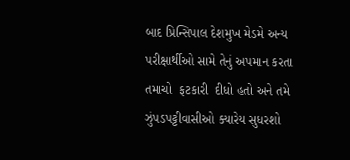બાદ પ્રિન્સિપાલ દેશમુખ મેડમે અન્ય પરીક્ષાર્થીઓ સામે તેનું અપમાન કરતા તમાચો  ફટકારી  દીધો હતો અને તમે ઝુંપડપટ્ટીવાસીઓ ક્યારેય સુધરશો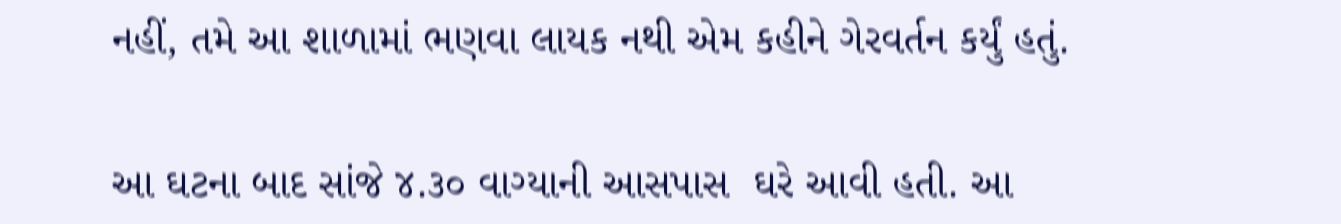નહીં, તમે આ શાળામાં ભણવા લાયક નથી એમ કહીને ગેરવર્તન કર્યું હતું.

આ ઘટના બાદ સાંજે ૪.૩૦ વાગ્યાની આસપાસ  ઘરે આવી હતી. આ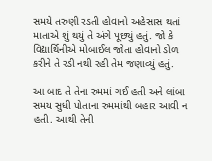સમયે તરુણી રડતી હોવાનો અહેસાસ થતાં માતાએ શું થયું તે અંગે પૂછ્યું હતું. જો કે વિદ્યાર્થિનીએ મોબાઈલ જોતા હોવાનો ડોળ કરીને તે રડી નથી રહી તેમ જણાવ્યું હતું.

આ બાદ તે તેના રુમમાં ગઈ હતી અને લાંબા સમય સુધી પોતાના રુમમાંથી બહાર આવી ન હતી. આથી તેની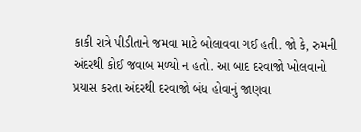કાકી રાત્રે પીડીતાને જમવા માટે બોલાવવા ગઈ હતી. જો કે, રુમની અંદરથી કોઈ જવાબ મળ્યો ન હતો. આ બાદ દરવાજો ખોલવાનો પ્રયાસ કરતા અંદરથી દરવાજો બંધ હોવાનું જાણવા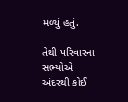મળ્યું હતું.

તેથી પરિવારના સભ્યોએ અંદરથી કોઈ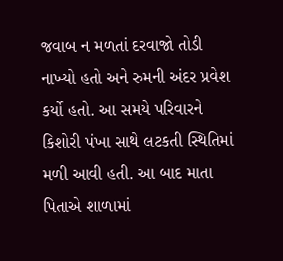જવાબ ન મળતાં દરવાજો તોડી નાખ્યો હતો અને રુમની અંદર પ્રવેશ કર્યો હતો. આ સમયે પરિવારને કિશોરી પંખા સાથે લટકતી સ્થિતિમાં મળી આવી હતી. આ બાદ માતા પિતાએ શાળામાં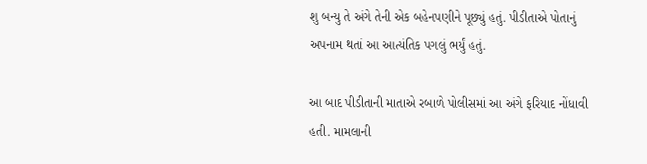શુ બન્યુ તે અંગે તેની એક બહેનપણીને પૂછ્યું હતું. પીડીતાએ પોતાનું અપનામ થતાં આ આત્યંતિક પગલું ભર્યું હતું.

આ બાદ પીડીતાની માતાએ રબાળે પોલીસમાં આ અંગે ફરિયાદ નોંધાવી હતી. મામલાની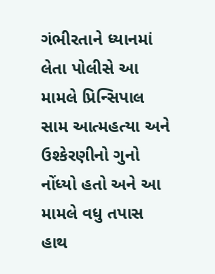ગંભીરતાને ધ્યાનમાં લેતા પોલીસે આ મામલે પ્રિન્સિપાલ સામ આત્મહત્યા અને ઉશ્કેરણીનો ગુનો નોંધ્યો હતો અને આ મામલે વધુ તપાસ હાથ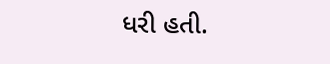ધરી હતી.